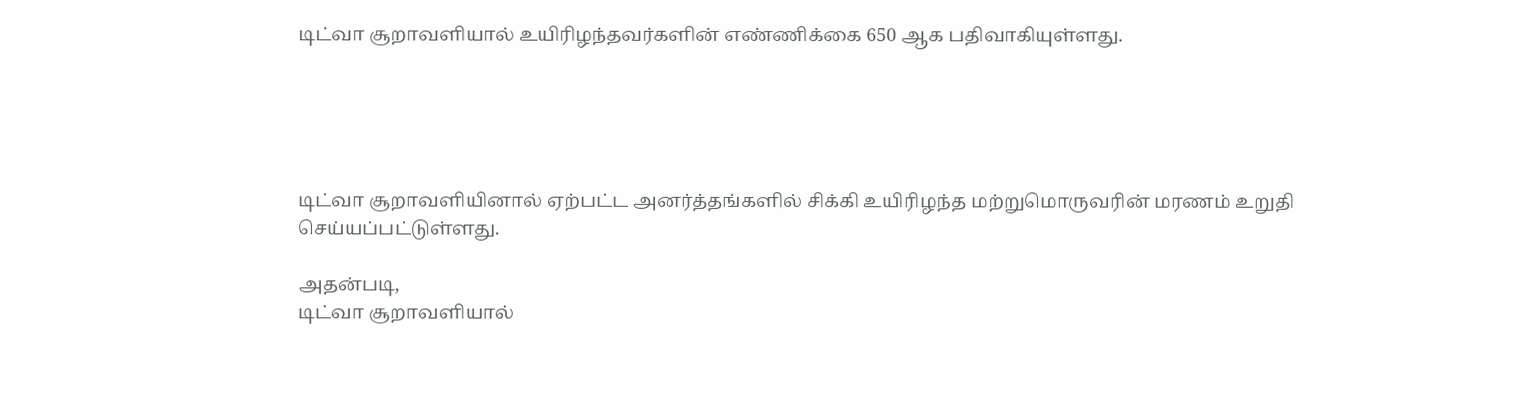டிட்வா சூறாவளியால் உயிரிழந்தவர்களின் எண்ணிக்கை 650 ஆக பதிவாகியுள்ளது.





டிட்வா சூறாவளியினால் ஏற்பட்ட அனர்த்தங்களில் சிக்கி உயிரிழந்த மற்றுமொருவரின் மரணம் உறுதி செய்யப்பட்டுள்ளது.

அதன்படி,
டிட்வா சூறாவளியால்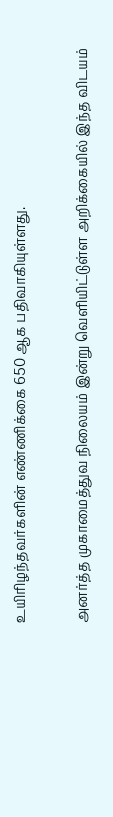உயிரிழந்தவர்களின் எண்ணிக்கை 650 ஆக பதிவாகியுள்ளது.

அனர்த்த முகாமைத்துவ நிலையம் இன்று வெளியிட்டுள்ள அறிக்கையில் இந்த விடயம்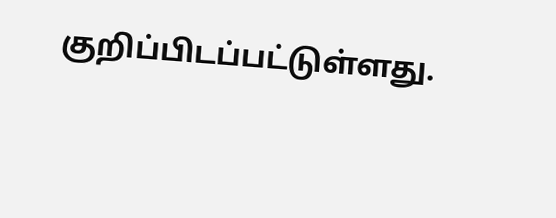குறிப்பிடப்பட்டுள்ளது.